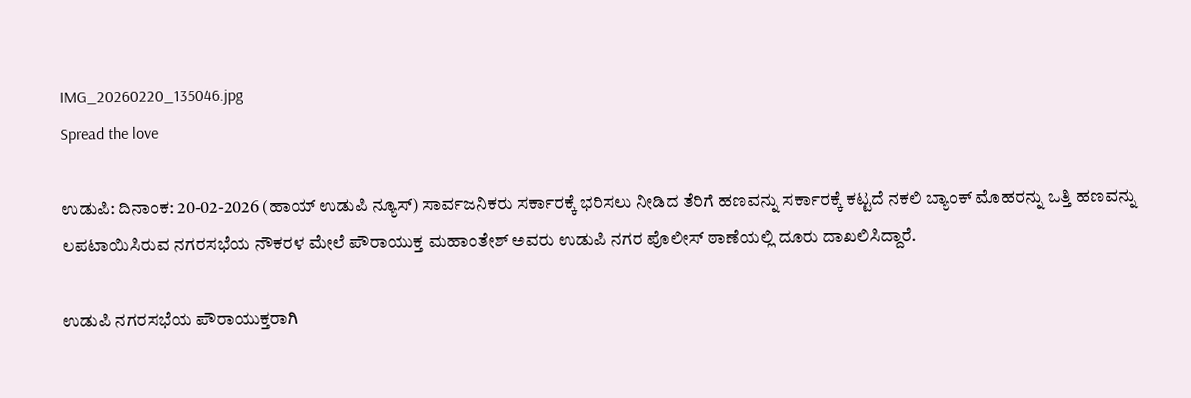IMG_20260220_135046.jpg
Spread the love

ಉಡುಪಿ: ದಿನಾಂಕ: 20-02-2026 (ಹಾಯ್ ಉಡುಪಿ ನ್ಯೂಸ್) ಸಾರ್ವಜನಿಕರು ಸರ್ಕಾರಕ್ಕೆ ಭರಿಸಲು ನೀಡಿದ ತೆರಿಗೆ ಹಣವನ್ನು ಸರ್ಕಾರಕ್ಕೆ ಕಟ್ಟದೆ ನಕಲಿ ಬ್ಯಾಂಕ್ ಮೊಹರನ್ನು ಒತ್ತಿ ಹಣವನ್ನು ಲಪಟಾಯಿಸಿರುವ ನಗರಸಭೆಯ ನೌಕರಳ ಮೇಲೆ ಪೌರಾಯುಕ್ತ ಮಹಾಂತೇಶ್ ಅವರು ಉಡುಪಿ ನಗರ ಪೊಲೀಸ್ ಠಾಣೆಯಲ್ಲಿ ದೂರು ದಾಖಲಿಸಿದ್ದಾರೆ.

ಉಡುಪಿ ನಗರಸಭೆಯ ಪೌರಾಯುಕ್ತರಾಗಿ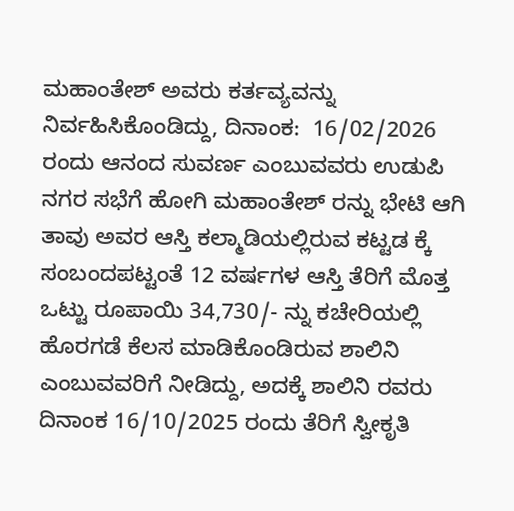ಮಹಾಂತೇಶ್ ಅವರು ಕರ್ತವ್ಯವನ್ನು ನಿರ್ವಹಿಸಿಕೊಂಡಿದ್ದು, ದಿನಾಂಕ:  16/02/2026 ರಂದು ಆನಂದ ಸುವರ್ಣ ಎಂಬುವವರು ಉಡುಪಿ ನಗರ ಸಭೆಗೆ ಹೋಗಿ ಮಹಾಂತೇಶ್ ರನ್ನು ಭೇಟಿ ಆಗಿ ತಾವು ಅವರ ಆಸ್ತಿ ಕಲ್ಮಾಡಿಯಲ್ಲಿರುವ ಕಟ್ಟಡ ಕ್ಕೆ ಸಂಬಂದಪಟ್ಟಂತೆ 12 ವರ್ಷಗಳ ಆಸ್ತಿ ತೆರಿಗೆ ಮೊತ್ತ ಒಟ್ಟು ರೂಪಾಯಿ 34,730/- ನ್ನು ಕಚೇರಿಯಲ್ಲಿ ಹೊರಗಡೆ ಕೆಲಸ ಮಾಡಿಕೊಂಡಿರುವ ಶಾಲಿನಿ ಎಂಬುವವರಿಗೆ ನೀಡಿದ್ದು, ಅದಕ್ಕೆ ಶಾಲಿನಿ ರವರು ದಿನಾಂಕ 16/10/2025 ರಂದು ತೆರಿಗೆ ಸ್ವೀಕೃತಿ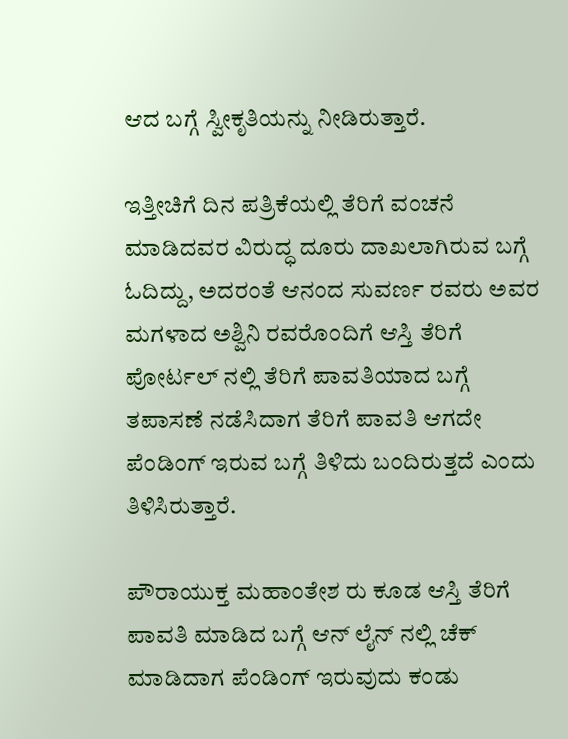ಆದ ಬಗ್ಗೆ ಸ್ವೀಕೃತಿಯನ್ನು ನೀಡಿರುತ್ತಾರೆ.

ಇತ್ತೀಚಿಗೆ ದಿನ ಪತ್ರಿಕೆಯಲ್ಲಿ ತೆರಿಗೆ ವಂಚನೆ ಮಾಡಿದವರ ವಿರುದ್ಧ ದೂರು ದಾಖಲಾಗಿರುವ ಬಗ್ಗೆ ಓದಿದ್ದು, ಅದರಂತೆ ಆನಂದ ಸುವರ್ಣ ರವರು ಅವರ ಮಗಳಾದ ಅಶ್ವಿನಿ ರವರೊಂದಿಗೆ ಆಸ್ತಿ ತೆರಿಗೆ ಪೋರ್ಟಲ್ ನಲ್ಲಿ ತೆರಿಗೆ ಪಾವತಿಯಾದ ಬಗ್ಗೆ ತಪಾಸಣೆ ನಡೆಸಿದಾಗ ತೆರಿಗೆ ಪಾವತಿ ಆಗದೇ ಪೆಂಡಿಂಗ್ ಇರುವ ಬಗ್ಗೆ ತಿಳಿದು ಬಂದಿರುತ್ತದೆ ಎಂದು ತಿಳಿಸಿರುತ್ತಾರೆ.

ಪೌರಾಯುಕ್ತ ಮಹಾಂತೇಶ ರು ಕೂಡ ಆಸ್ತಿ ತೆರಿಗೆ ಪಾವತಿ ಮಾಡಿದ ಬಗ್ಗೆ ಆನ್ ಲೈನ್ ನಲ್ಲಿ ಚೆಕ್ ಮಾಡಿದಾಗ ಪೆಂಡಿಂಗ್ ಇರುವುದು ಕಂಡು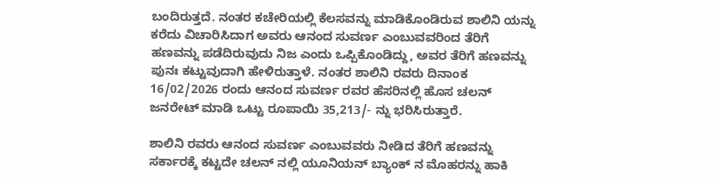ಬಂದಿರುತ್ತದೆ. ನಂತರ ಕಚೇರಿಯಲ್ಲಿ ಕೆಲಸವನ್ನು ಮಾಡಿಕೊಂಡಿರುವ ಶಾಲಿನಿ ಯನ್ನು ಕರೆದು ವಿಚಾರಿಸಿದಾಗ ಅವರು ಆನಂದ ಸುವರ್ಣ ಎಂಬುವವರಿಂದ ತೆರಿಗೆ ಹಣವನ್ನು ಪಡೆದಿರುವುದು ನಿಜ ಎಂದು ಒಪ್ಪಿಕೊಂಡಿದ್ದು, ಅವರ ತೆರಿಗೆ ಹಣವನ್ನು ಪುನಃ ಕಟ್ಟುವುದಾಗಿ ಹೇಳಿರುತ್ತಾಳೆ. ನಂತರ ಶಾಲಿನಿ ರವರು ದಿನಾಂಕ 16/02/2026 ರಂದು ಆನಂದ ಸುವರ್ಣ ರವರ ಹೆಸರಿನಲ್ಲಿ ಹೊಸ ಚಲನ್ ಜನರೇಟ್ ಮಾಡಿ ಒಟ್ಟು ರೂಪಾಯಿ 35,213/- ನ್ನು ಭರಿಸಿರುತ್ತಾರೆ.

ಶಾಲಿನಿ ರವರು ಆನಂದ ಸುವರ್ಣ ಎಂಬುವವರು ನೀಡಿದ ತೆರಿಗೆ ಹಣವನ್ನು ಸರ್ಕಾರಕ್ಕೆ ಕಟ್ಟದೇ ಚಲನ್ ನಲ್ಲಿ ಯೂನಿಯನ್ ಬ್ಯಾಂಕ್ ನ ಮೊಹರನ್ನು ಹಾಕಿ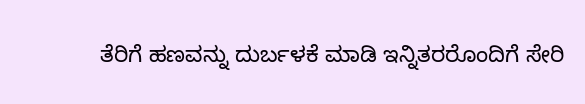ತೆರಿಗೆ ಹಣವನ್ನು ದುರ್ಬಳಕೆ ಮಾಡಿ ಇನ್ನಿತರರೊಂದಿಗೆ ಸೇರಿ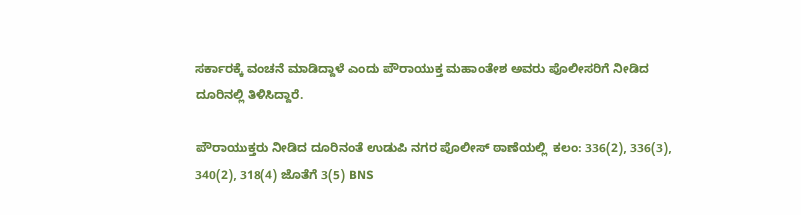ಸರ್ಕಾರಕ್ಕೆ ವಂಚನೆ ಮಾಡಿದ್ದಾಳೆ ಎಂದು ಪೌರಾಯುಕ್ತ ಮಹಾಂತೇಶ ಅವರು ಪೊಲೀಸರಿಗೆ ನೀಡಿದ ದೂರಿನಲ್ಲಿ ತಿಳಿಸಿದ್ದಾರೆ.

ಪೌರಾಯುಕ್ತರು ನೀಡಿದ ದೂರಿನಂತೆ ಉಡುಪಿ ನಗರ ಪೊಲೀಸ್‌ ಠಾಣೆಯಲ್ಲಿ  ಕಲಂ: 336(2), 336(3), 340(2), 318(4) ಜೊತೆಗೆ 3(5) BNS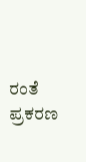ರಂತೆ ಪ್ರಕರಣ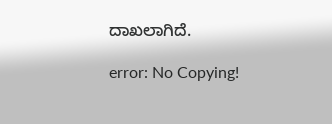ದಾಖಲಾಗಿದೆ.

error: No Copying!